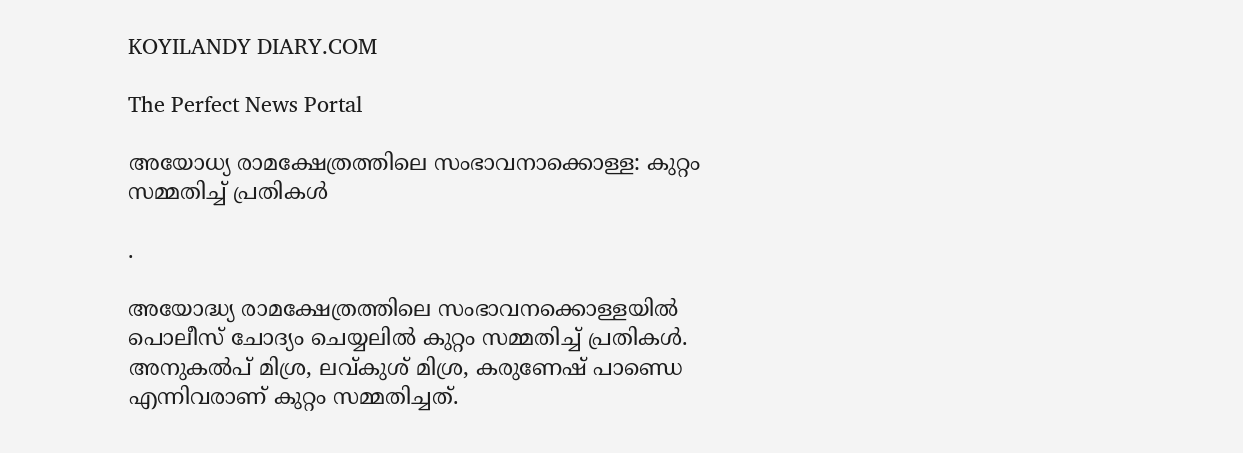KOYILANDY DIARY.COM

The Perfect News Portal

അയോധ്യ രാമക്ഷേത്രത്തിലെ സംഭാവനാക്കൊള്ള: കുറ്റം സമ്മതിച്ച് പ്രതികൾ

.

അയോദ്ധ്യ രാമക്ഷേത്രത്തിലെ സംഭാവനക്കൊള്ളയിൽ പൊലീസ് ചോദ്യം ചെയ്യലിൽ കുറ്റം സമ്മതിച്ച് പ്രതികൾ. അനുകൽപ് മിശ്ര, ലവ്‍കുശ് മിശ്ര, കരുണേഷ് പാണ്ഡെ എന്നിവരാണ് കുറ്റം സമ്മതിച്ചത്.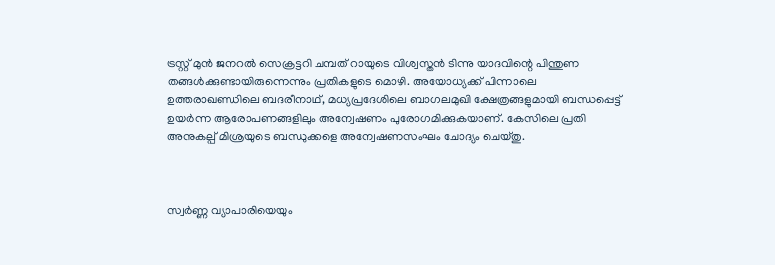ട്രസ്റ്റ് മുൻ ജനറൽ സെക്രട്ടറി ചമ്പത് റായുടെ വിശ്വസ്തൻ ടിന്നു യാദവിന്റെ പിന്തുണ തങ്ങൾക്കുണ്ടായിരുന്നെന്നും പ്രതികളുടെ മൊഴി. അയോധ്യക്ക് പിന്നാലെ ഉത്തരാഖണ്ഡിലെ ബദരീനാഥ്, മധ്യപ്രദേശിലെ ബാഗലമുഖി ക്ഷേത്രങ്ങളുമായി ബന്ധപ്പെട്ട് ഉയർന്ന ആരോപണങ്ങളിലും അന്വേഷണം പുരോഗമിക്കുകയാണ്. കേസിലെ പ്രതി അനുകല്പ് മിശ്രയുടെ ബന്ധുക്കളെ അന്വേഷണസംഘം ചോദ്യം ചെയ്തു.



സ്വർണ്ണ വ്യാപാരിയെയും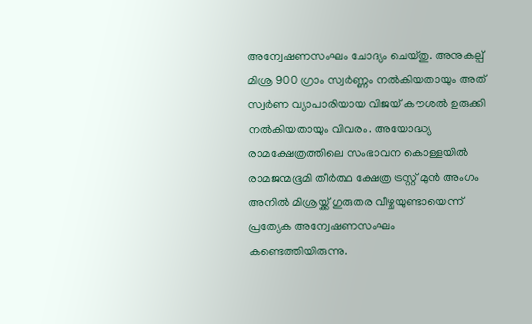അന്വേഷണസംഘം ചോദ്യം ചെയ്തു. അനുകല്പ് മിശ്ര 900 ഗ്രാം സ്വർണ്ണം നൽകിയതായും അത് സ്വർണ വ്യാപാരിയായ വിജയ് കൗശൽ ഉരുക്കി നൽകിയതായും വിവരം. അയോദ്ധ്യ രാമക്ഷേത്രത്തിലെ സംഭാവന കൊള്ളയിൽ രാമജന്മഭൂമി തീർത്ഥ ക്ഷേത്ര ട്രസ്റ്റ് മുൻ അംഗം അനിൽ മിശ്രയ്ക്ക് ഗുരുതര വീഴ്ചയുണ്ടായെന്ന് പ്രത്യേക അന്വേഷണസംഘം കണ്ടെത്തിയിരുന്നു.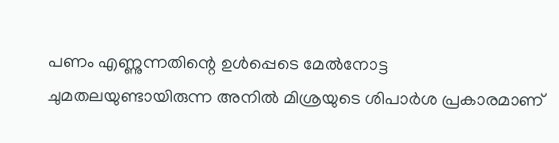പണം എണ്ണുന്നതിന്റെ ഉൾപ്പെടെ മേൽനോട്ട ചുമതലയുണ്ടായിരുന്ന അനിൽ മിശ്രയുടെ ശിപാർശ പ്രകാരമാണ്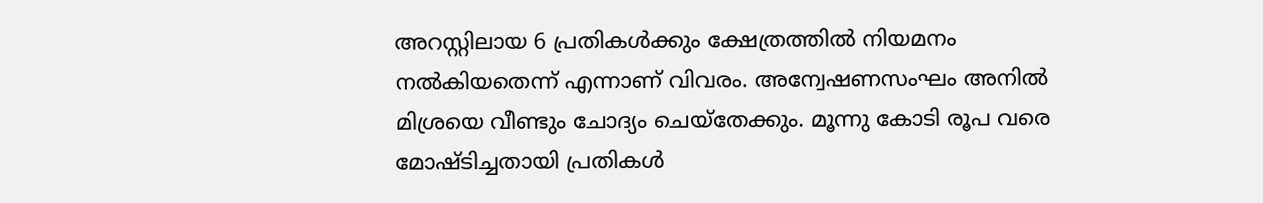അറസ്റ്റിലായ 6 പ്രതികൾക്കും ക്ഷേത്രത്തിൽ നിയമനം നൽകിയതെന്ന് എന്നാണ് വിവരം. അന്വേഷണസംഘം അനിൽ മിശ്രയെ വീണ്ടും ചോദ്യം ചെയ്തേക്കും. മൂന്നു കോടി രൂപ വരെ മോഷ്ടിച്ചതായി പ്രതികൾ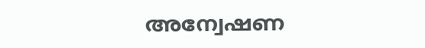അന്വേഷണ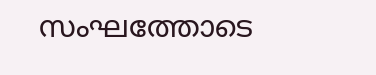സംഘത്തോടെ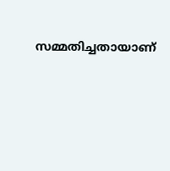സമ്മതിച്ചതായാണ്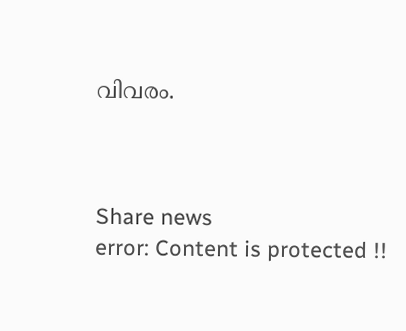വിവരം.



Share news
error: Content is protected !!